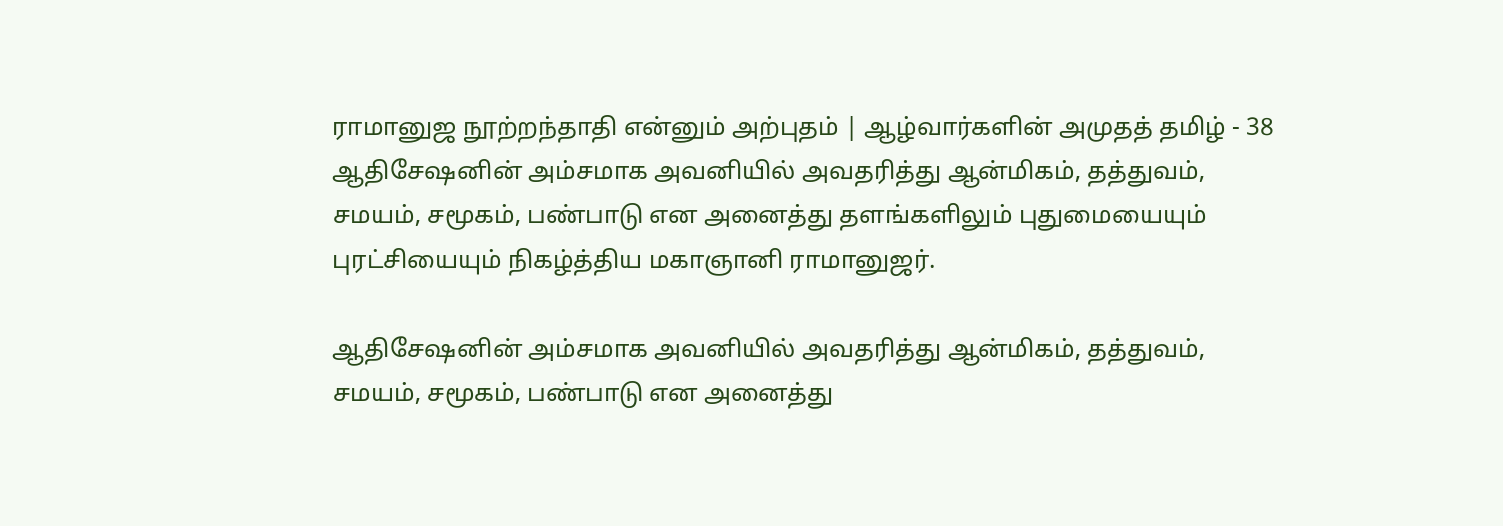ராமானுஜ நூற்றந்தாதி என்னும் அற்புதம் | ஆழ்வார்களின் அமுதத் தமிழ் - 38
ஆதிசேஷனின் அம்சமாக அவனியில் அவதரித்து ஆன்மிகம், தத்துவம், சமயம், சமூகம், பண்பாடு என அனைத்து தளங்களிலும் புதுமையையும் புரட்சியையும் நிகழ்த்திய மகாஞானி ராமானுஜர்.

ஆதிசேஷனின் அம்சமாக அவனியில் அவதரித்து ஆன்மிகம், தத்துவம், சமயம், சமூகம், பண்பாடு என அனைத்து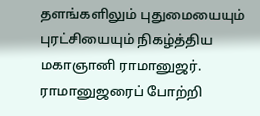தளங்களிலும் புதுமையையும் புரட்சியையும் நிகழ்த்திய மகாஞானி ராமானுஜர்.
ராமானுஜரைப் போற்றி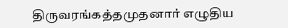திருவரங்கத்தமுதனார் எழுதிய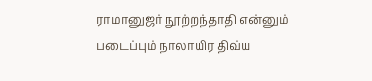ராமானுஜர் நூற்றந்தாதி என்னும் படைப்பும் நாலாயிர திவ்ய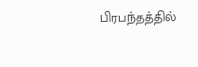பிரபந்தத்தில்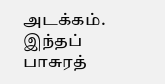அடக்கம். இந்தப் பாசுரத்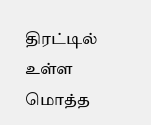திரட்டில் உள்ள மொத்த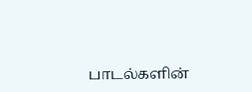பாடல்களின்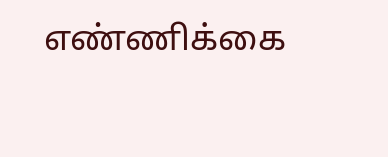எண்ணிக்கை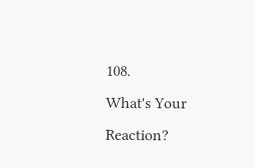108.
What's Your Reaction?